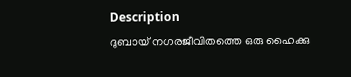Description
ദുബായ് നഗരജീവിതത്തെ ഒരു ഹൈക്കു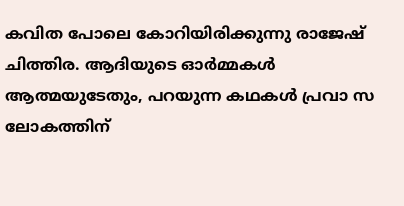കവിത പോലെ കോറിയിരിക്കുന്നു രാജേഷ് ചിത്തിര. ആദിയുടെ ഓർമ്മകൾ ആത്മയുടേതും, പറയുന്ന കഥകൾ പ്രവാ സ ലോകത്തിന്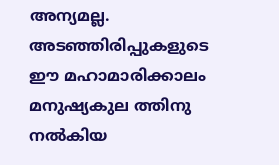അന്യമല്ല. അടഞ്ഞിരിപ്പുകളുടെ ഈ മഹാമാരിക്കാലം മനുഷ്യകുല ത്തിനു നൽകിയ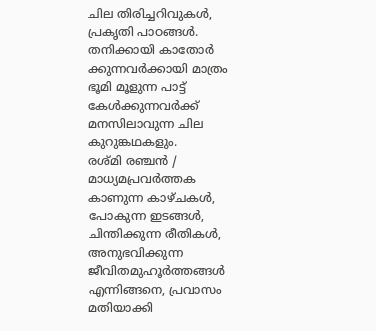ചില തിരിച്ചറിവുകൾ, പ്രകൃതി പാഠങ്ങൾ. തനിക്കായി കാതോർ ക്കുന്നവർക്കായി മാത്രം ഭൂമി മൂളുന്ന പാട്ട് കേൾക്കുന്നവർക്ക് മനസിലാവുന്ന ചില കുറുങ്കഥകളും.
രശ്മി രഞ്ചൻ / മാധ്യമപ്രവർത്തക
കാണുന്ന കാഴ്ചകൾ, പോകുന്ന ഇടങ്ങൾ, ചിന്തിക്കുന്ന രീതികൾ, അനുഭവിക്കുന്ന ജീവിതമുഹൂർത്തങ്ങൾ എന്നിങ്ങനെ, പ്രവാസം മതിയാക്കി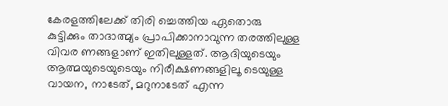കേരളത്തിലേക്ക് തിരി ച്ചെത്തിയ ഏതൊരു കുട്ടിക്കും താദാത്മ്യം പ്രാപിക്കാനാവുന്ന തരത്തിലുള്ള വിവര ണങ്ങളാണ് ഇതിലുള്ളത്. ആദിയുടെയും ആത്മയുടെയുടെയും നിരീക്ഷണങ്ങളിലൂ ടെയുള്ള വായന, നാടേത്, മറുനാടേത് എന്ന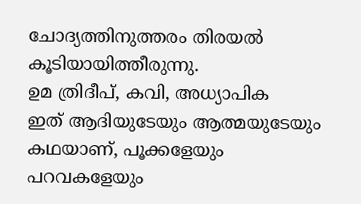ചോദ്യത്തിനുത്തരം തിരയൽ കൂടിയായിത്തീരുന്നു.
ഉമ ത്രിദീപ്, കവി, അധ്യാപിക
ഇത് ആദിയുടേയും ആത്മയുടേയും കഥയാണ്, പൂക്കളേയും പറവകളേയും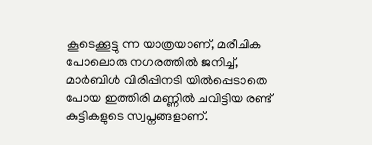കൂടെക്കൂട്ടു ന്ന യാത്രയാണ്, മരീചിക പോലൊരു നഗരത്തിൽ ജനിച്ച്, മാർബിൾ വിരിപ്പിനടി യിൽപ്പെടാതെ പോയ ഇത്തിരി മണ്ണിൽ ചവിട്ടിയ രണ്ട് കുട്ടികളുടെ സ്വപ്നങ്ങളാണ്.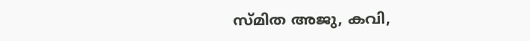സ്മിത അജു, കവി,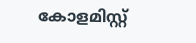കോളമിസ്റ്റ്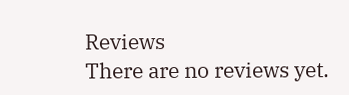Reviews
There are no reviews yet.